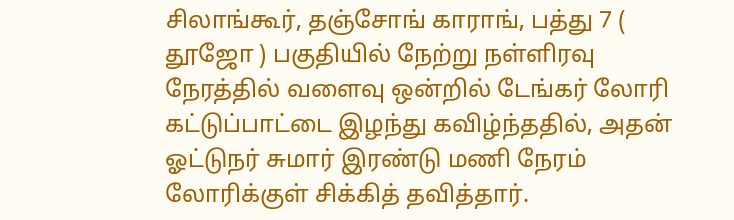சிலாங்கூர், தஞ்சோங் காராங், பத்து 7 ( தூஜோ ) பகுதியில் நேற்று நள்ளிரவு நேரத்தில் வளைவு ஒன்றில் டேங்கர் லோரி கட்டுப்பாட்டை இழந்து கவிழ்ந்ததில், அதன் ஓட்டுநர் சுமார் இரண்டு மணி நேரம் லோரிக்குள் சிக்கித் தவித்தார்.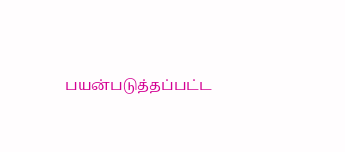பயன்படுத்தப்பட்ட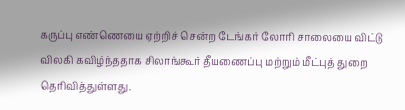கருப்பு எண்ணெயை ஏற்றிச் சென்ற டேங்கர் லோரி சாலையை விட்டு விலகி கவிழ்ந்ததாக சிலாங்கூர் தீயணைப்பு மற்றும் மீட்புத் துறை தெரிவித்துள்ளது.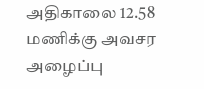அதிகாலை 12.58 மணிக்கு அவசர அழைப்பு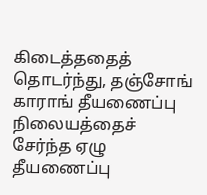கிடைத்ததைத் தொடர்ந்து, தஞ்சோங் காராங் தீயணைப்பு நிலையத்தைச் சேர்ந்த ஏழு தீயணைப்பு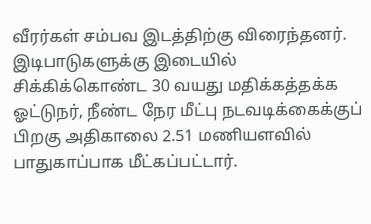வீரர்கள் சம்பவ இடத்திற்கு விரைந்தனர்.
இடிபாடுகளுக்கு இடையில் சிக்கிக்கொண்ட 30 வயது மதிக்கத்தக்க ஓட்டுநர், நீண்ட நேர மீட்பு நடவடிக்கைக்குப் பிறகு அதிகாலை 2.51 மணியளவில் பாதுகாப்பாக மீட்கப்பட்டார்.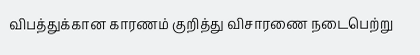விபத்துக்கான காரணம் குறித்து விசாரணை நடைபெற்று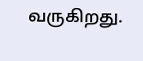வருகிறது.